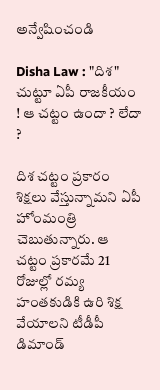అన్వేషించండి

Disha Law : "దిశ" చుట్టూ ఏపీ రాజకీయం ! ఆ చట్టం ఉందా ? లేదా ?

దిశ చట్టం ప్రకారం శిక్షలు వేస్తున్నామని ఏపీ హోంమంత్రి చెబుతున్నారు. ఆ చట్టం ప్రకారమే 21 రోజుల్లో రమ్య హంతకుడికి ఉరి శిక్ష వేయాలని టీడీపీ డిమాండ్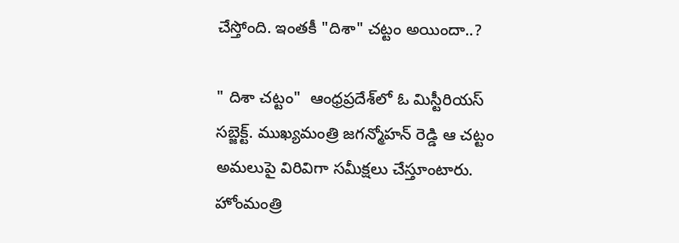చేస్తోంది. ఇంతకీ "దిశా" చట్టం అయిందా..?

" దిశా చట్టం"  ఆంధ్రప్రదేశ్‌లో ఓ మిస్టీరియస్ సబ్జెక్ట్. ముఖ్యమంత్రి జగన్మోహన్ రెడ్డి ఆ చట్టం అమలుపై విరివిగా సమీక్షలు చేస్తూంటారు. హోంమంత్రి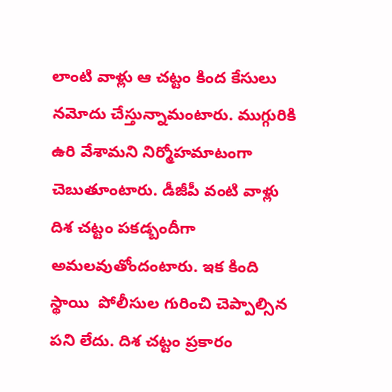లాంటి వాళ్లు ఆ చట్టం కింద కేసులు నమోదు చేస్తున్నామంటారు. ముగ్గురికి ఉరి వేశామని నిర్మోహమాటంగా చెబుతూంటారు. డీజీపీ వంటి వాళ్లు దిశ చట్టం పకడ‌్బందీగా అమలవుతోందంటారు. ఇక కింది స్థాయి  పోలీసుల గురించి చెప్పాల్సిన పని లేదు. దిశ చట్టం ప్రకారం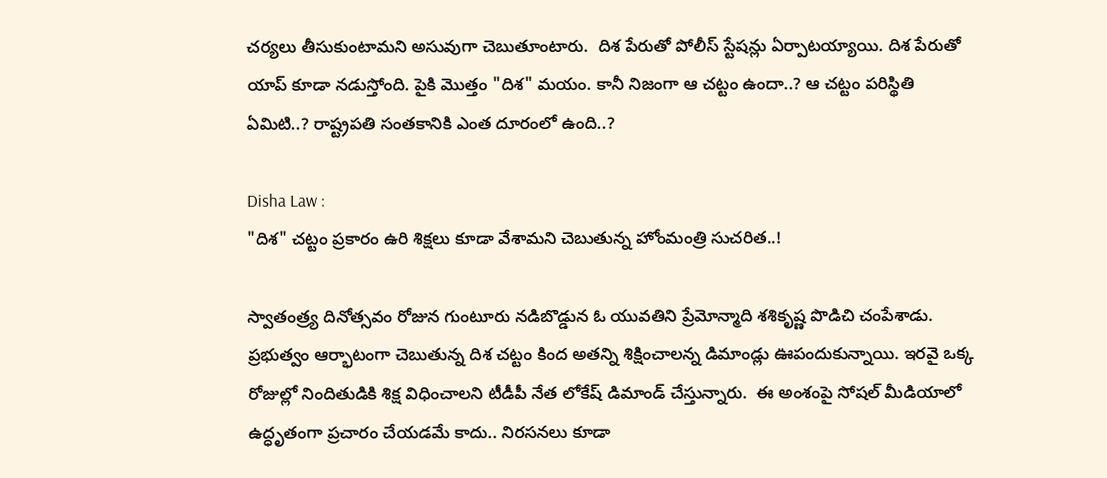చర్యలు తీసుకుంటామని అసువుగా చెబుతూంటారు.  దిశ పేరుతో పోలీస్ స్టేషన్లు ఏర్పాటయ్యాయి. దిశ పేరుతో యాప్ కూడా నడుస్తోంది. పైకి మొత్తం "దిశ" మయం. కానీ నిజంగా ఆ చట్టం ఉందా..? ఆ చట్టం పరిస్థితి ఏమిటి..? రాష్ట్రపతి సంతకానికి ఎంత దూరంలో ఉంది..?

Disha Law :
"దిశ" చట్టం ప్రకారం ఉరి శిక్షలు కూడా వేశామని చెబుతున్న హోంమంత్రి సుచరిత..!

స్వాతంత్ర్య దినోత్సవం రోజున గుంటూరు నడిబొడ్డున ఓ యువతిని ప్రేమోన్మాది శశికృష్ణ పొడిచి చంపేశాడు. ప్రభుత్వం ఆర్భాటంగా చెబుతున్న దిశ చట్టం కింద అతన్ని శిక్షించాలన్న డిమాండ్లు ఊపందుకున్నాయి. ఇరవై ఒక్క రోజుల్లో నిందితుడికి శిక్ష విధించాలని టీడీపీ నేత లోకేష్ డిమాండ్ చేస్తున్నారు.  ఈ అంశంపై సోషల్ మీడియాలో ఉద్ధృతంగా ప్రచారం చేయడమే కాదు.. నిరసనలు కూడా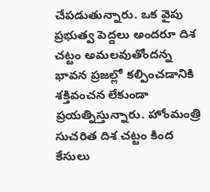చేపడుతున్నారు. ఒక వైపు ప్రభుత్వ పెద్దలు అందరూ దిశ చట్టం అమలవుతోందన్న భావన ప్రజల్లో కల్పించడానికి శక్తివంచన లేకుండా ప్రయత్నిస్తున్నారు. హోంమంత్రి సుచరిత దిశ చట్టం కింద కేసులు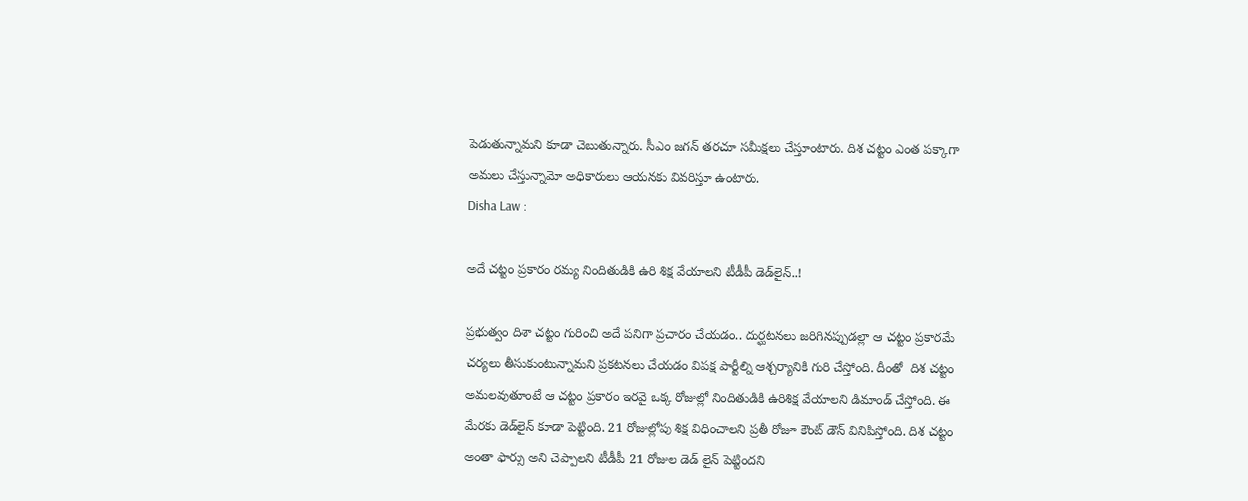పెడుతున్నామని కూడా చెబుతున్నారు. సీఎం జగన్ తరచూ సమీక్షలు చేస్తూంటారు. దిశ చట్టం ఎంత పక్కాగా అమలు చేస్తున్నామో అధికారులు ఆయనకు వివరిస్తూ ఉంటారు.
Disha Law :

అదే చట్టం ప్రకారం రమ్య నిందితుడికి ఉరి శిక్ష వేయాలని టీడీపీ డెడ్‌లైన్..!

ప్రభుత్వం దిశా చట్టం గురించి అదే పనిగా ప్రచారం చేయడం.. దుర్ఘటనలు జరిగినప్పుడల్లా ఆ చట్టం ప్రకారమే చర్యలు తీసుకుంటున్నామని ప్రకటనలు చేయడం విపక్ష పార్టీల్ని ఆశ్చర్యానికి గురి చేస్తోంది. దీంతో  దిశ చట్టం అమలవుతూంటే ఆ చట్టం ప్రకారం ఇరవై ఒక్క రోజుల్లో నిందితుడికి ఉరిశిక్ష వేయాలని డిమాండ్ చేస్తోంది. ఈ మేరకు డెడ్‌లైన్‌ కూడా పెట్టింది. 21 రోజుల్లోపు శిక్ష విధించాలని ప్రతీ రోజూ కౌంట్ డౌన్ వినిపిస్తోంది. దిశ చట్టం అంతా ఫార్సు అని చెప్పాలని టీడీపీ 21 రోజుల డెడ్ లైన్ పెట్టిందని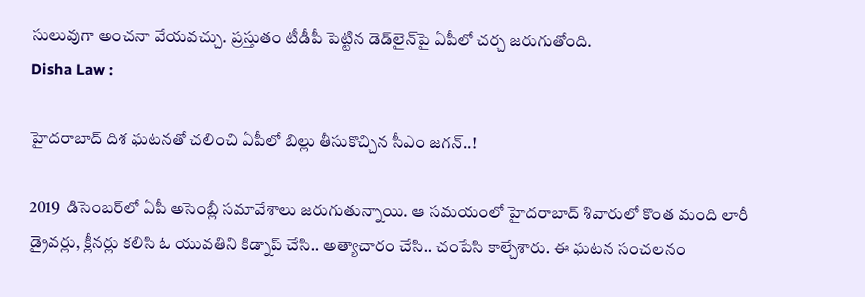సులువుగా అంచనా వేయవచ్చు. ప్రస్తుతం టీడీపీ పెట్టిన డెడ్‌లైన్‌పై ఏపీలో చర్చ జరుగుతోంది.
Disha Law :

హైదరాబాద్ దిశ ఘటనతో చలించి ఏపీలో బిల్లు తీసుకొచ్చిన సీఎం జగన్..!

2019  డిసెంబర్‌లో ఏపీ అసెంబ్లీ సమావేశాలు జరుగుతున్నాయి. ఆ సమయంలో హైదరాబాద్ శివారులో కొంత మంది లారీ డ్రైవర్లు, క్లీనర్లు కలిసి ఓ యువతిని కిడ్నాప్ చేసి.. అత్యాచారం చేసి.. చంపేసి కాల్చేశారు. ఈ ఘటన సంచలనం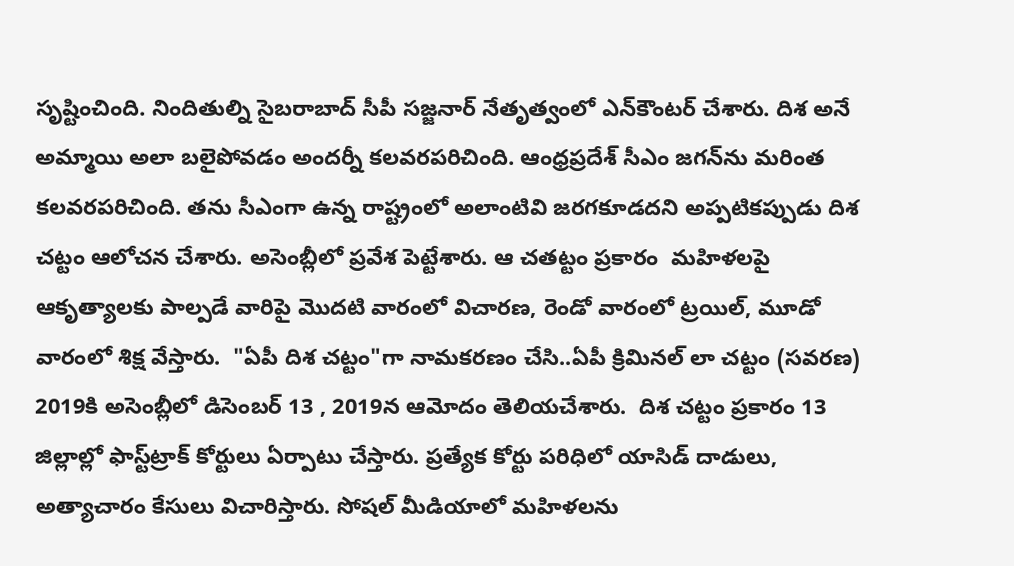సృష్టించింది. నిందితుల్ని సైబరాబాద్ సీపీ సజ్జనార్ నేతృత్వంలో ఎన్‌కౌంటర్ చేశారు. దిశ అనే అమ్మాయి అలా బలైపోవడం అందర్నీ కలవరపరిచింది. ఆంధ్రప్రదేశ్ సీఎం జగన్‌ను మరింత కలవరపరిచింది. తను సీఎంగా ఉన్న రాష్ట్రంలో అలాంటివి జరగకూడదని అప్పటికప్పుడు దిశ చట్టం ఆలోచన చేశారు. అసెంబ్లీలో ప్రవేశ పెట్టేశారు. ఆ చతట్టం ప్రకారం  మహిళలపై ఆకృత్యాలకు పాల్పడే వారిపై మొదటి వారంలో విచారణ, రెండో వారంలో ట్రయిల్‌, మూడో వారంలో శిక్ష వేస్తారు.  "ఏపీ దిశ చట్టం"గా నామకరణం చేసి..ఏపీ క్రిమినల్‌ లా చట్టం (సవరణ) 2019కి అసెంబ్లీలో డిసెంబర్ 13 , 2019న ఆమోదం తెలియచేశారు.  దిశ చట్టం ప్రకారం 13 జిల్లాల్లో ఫాస్ట్‌ట్రాక్‌ కోర్టులు ఏర్పాటు చేస్తారు. ప్రత్యేక కోర్టు పరిధిలో యాసిడ్‌ దాడులు, అత్యాచారం కేసులు విచారిస్తారు. సోషల్‌ మీడియాలో మహిళలను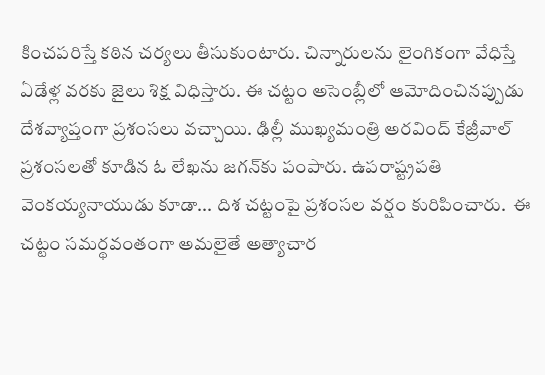కించపరిస్తే కఠిన చర్యలు తీసుకుంటారు. చిన్నారులను లైంగికంగా వేధిస్తే ఏడేళ్ల వరకు జైలు శిక్ష విధిస్తారు. ఈ చట్టం అసెంబ్లీలో ఆమోదించినప్పుడు దేశవ్యాప్తంగా ప్రశంసలు వచ్చాయి. ఢిల్లీ ముఖ్యమంత్రి అరవింద్ కేజ్రీవాల్ ప్రశంసలతో కూడిన ఓ లేఖను జగన్‌కు పంపారు. ఉపరాష్ట్రపతి వెంకయ్యనాయుడు కూడా... దిశ చట్టంపై ప్రశంసల వర్షం కురిపించారు.  ఈ చట్టం సమర్థవంతంగా అమలైతే అత్యాచార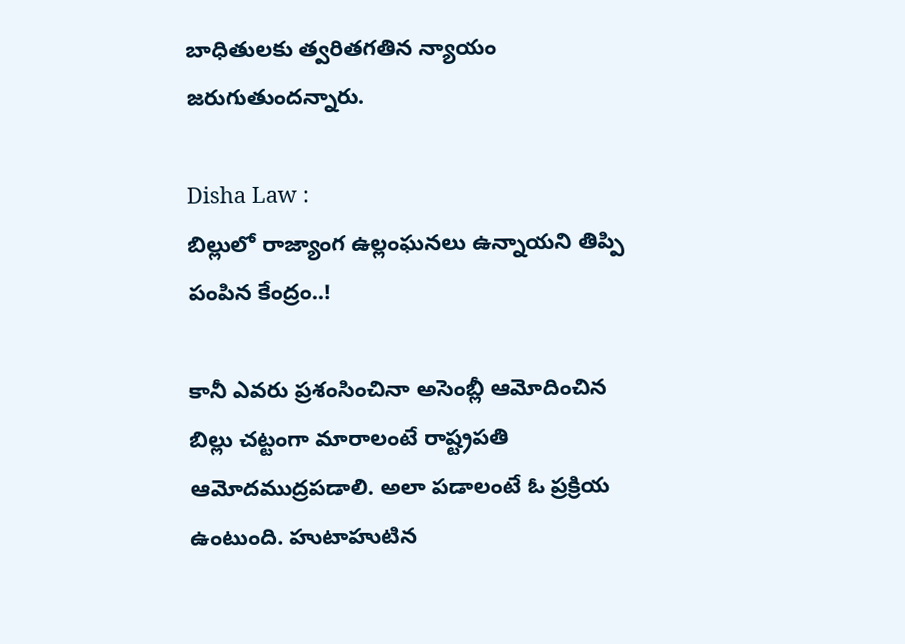బాధితులకు త్వరితగతిన న్యాయం జరుగుతుందన్నారు.

Disha Law :
బిల్లులో రాజ్యాంగ ఉల్లంఘనలు ఉన్నాయని తిప్పి పంపిన కేంద్రం..!

కానీ ఎవరు ప్రశంసించినా అసెంబ్లీ ఆమోదించిన బిల్లు చట్టంగా మారాలంటే రాష్ట్రపతి ఆమోదముద్రపడాలి. అలా పడాలంటే ఓ ప్రక్రియ ఉంటుంది. హుటాహుటిన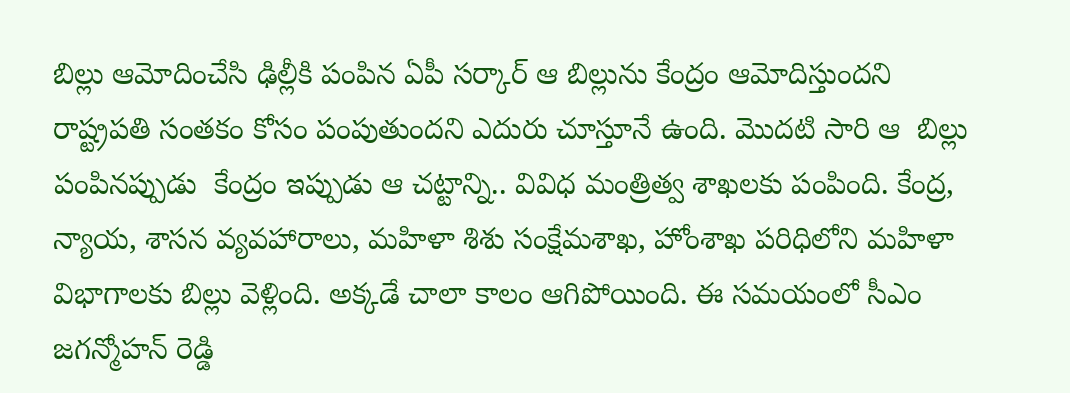బిల్లు ఆమోదించేసి ఢిల్లీకి పంపిన ఏపీ సర్కార్ ఆ బిల్లును కేంద్రం ఆమోదిస్తుందని రాష్ట్రపతి సంతకం కోసం పంపుతుందని ఎదురు చూస్తూనే ఉంది. మొదటి సారి ఆ  బిల్లు పంపినప్పుడు  కేంద్రం ఇప్పుడు ఆ చట్టాన్ని.. వివిధ మంత్రిత్వ శాఖలకు పంపింది. కేంద్ర, న్యాయ, శాసన వ్యవహారాలు, మహిళా శిశు సంక్షేమశాఖ, హోంశాఖ పరిధిలోని మహిళా విభాగాలకు బిల్లు వెళ్లింది. అక్కడే చాలా కాలం ఆగిపోయింది. ఈ సమయంలో సీఎం జగన్మోహన్ రెడ్డి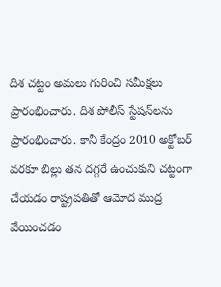దిశ చట్టం అమలు గురించి సమీక్షలు ప్రారంభించారు. దిశ పోలీస్ స్టేషన్‌లను ప్రారంభించారు. కానీ కేంద్రం 2010 అక్టోబర్‌ వరకూ బిల్లు తన దగ్గరే ఉంచుకుని చట్టంగా చేయడం రాష్ట్రపతితో ఆమోద ముద్ర వేయించడం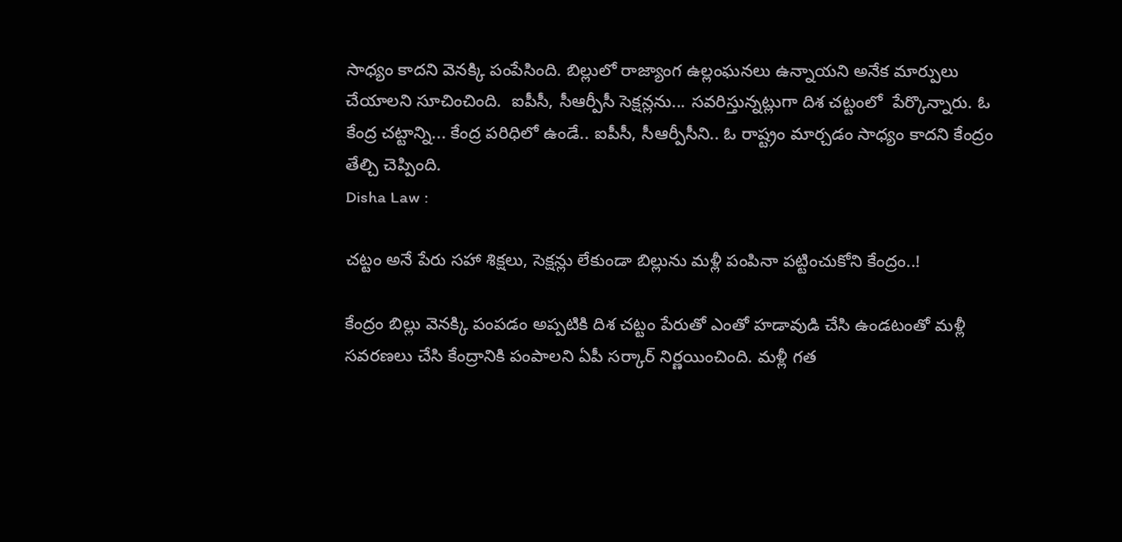సాధ్యం కాదని వెనక్కి పంపేసింది. బిల్లులో రాజ్యాంగ ఉల్లంఘనలు ఉన్నాయని అనేక మార్పులు చేయాలని సూచించింది.  ఐపీసీ, సీఆర్పీసీ సెక్షన్లను... సవరిస్తున్నట్లుగా దిశ చట్టంలో  పేర్కొన్నారు. ఓ కేంద్ర చట్టాన్ని... కేంద్ర పరిధిలో ఉండే.. ఐపీసీ, సీఆర్పీసీని.. ఓ రాష్ట్రం మార్చడం సాధ్యం కాదని కేంద్రం తేల్చి చెప్పింది.
Disha Law :

చట్టం అనే పేరు సహా శిక్షలు, సెక్షన్లు లేకుండా బిల్లును మళ్లీ పంపినా పట్టించుకోని కేంద్రం..!

కేంద్రం బిల్లు వెనక్కి పంపడం అప్పటికి దిశ చట్టం పేరుతో ఎంతో హడావుడి చేసి ఉండటంతో మళ్లీ సవరణలు చేసి కేంద్రానికి పంపాలని ఏపీ సర్కార్ నిర్ణయించింది. మళ్లీ గత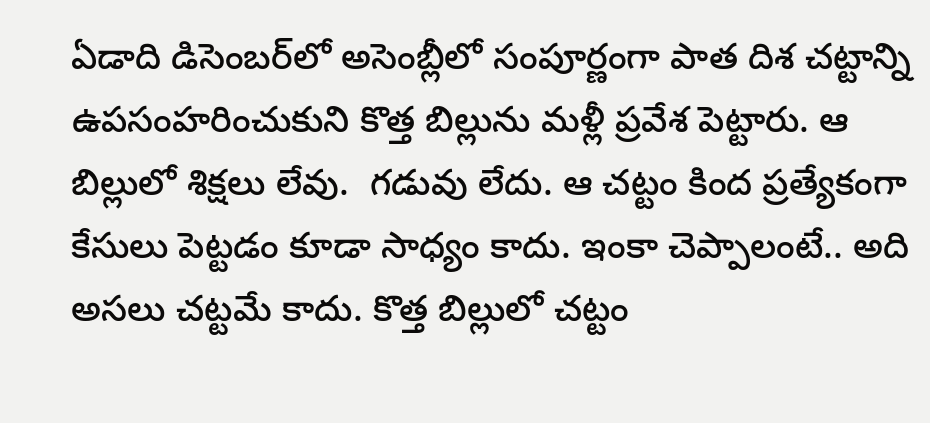ఏడాది డిసెంబర్‌లో అసెంబ్లీలో సంపూర్ణంగా పాత దిశ చట్టాన్ని ఉపసంహరించుకుని కొత్త బిల్లును మళ్లీ ప్రవేశ పెట్టారు. ఆ బిల్లులో శిక్షలు లేవు.  గడువు లేదు. ఆ చట్టం కింద ప్రత్యేకంగా కేసులు పెట్టడం కూడా సాధ్యం కాదు. ఇంకా చెప్పాలంటే.. అది అసలు చట్టమే కాదు. కొత్త బిల్లులో చట్టం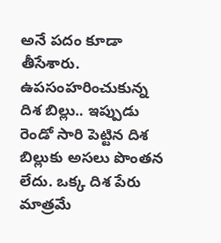అనే పదం కూడా తీసేశారు. ఉపసంహరించుకున్న దిశ బిల్లు.. ఇప్పుడు రెండో సారి పెట్టిన దిశ  బిల్లుకు అసలు పొంతన లేదు. ఒక్క దిశ పేరు మాత్రమే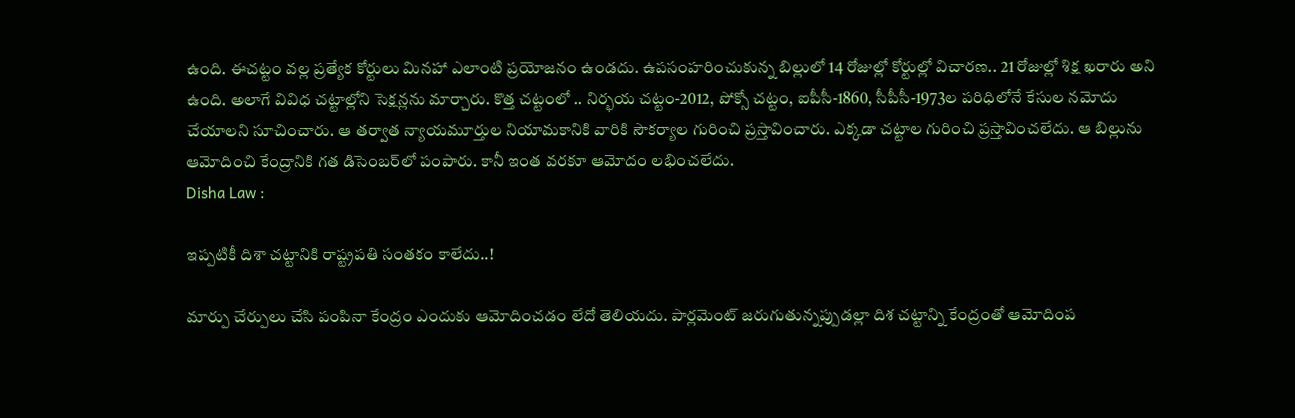ఉంది. ఈచట్టం వల్ల ప్రత్యేక కోర్టులు మినహా ఎలాంటి ప్రయోజనం ఉండదు. ఉపసంహరించుకున్న బిల్లులో 14 రోజుల్లో కోర్టుల్లో విచారణ.. 21 రోజుల్లో శిక్ష ఖరారు అని ఉంది. అలాగే వివిధ చట్టాల్లోని సెక్షన్లను మార్చారు. కొత్త చట్టంలో .. నిర్భయ చట్టం-2012, పోక్సో చట్టం, ఐపీసీ-1860, సీపీసీ-1973ల పరిధిలోనే కేసుల నమోదు చేయాలని సూచించారు. ఆ తర్వాత న్యాయమూర్తుల నియామకానికి వారికి సౌకర్యాల గురించి ప్రస్తావించారు. ఎక్కడా చట్టాల గురించి ప్రస్తావించలేదు. ఆ బిల్లును ఆమోదించి కేంద్రానికి గత డిసెంబర్‌లో పంపారు. కానీ ఇంత వరకూ ఆమోదం లభించలేదు.
Disha Law :

ఇప్పటికీ దిశా చట్టానికి రాష్ట్రపతి సంతకం కాలేదు..!

మార్పు చేర్పులు చేసి పంపినా కేంద్రం ఎందుకు ఆమోదించడం లేదో తెలియదు. పార్లమెంట్ జరుగుతున్నప్పుడల్లా దిశ చట్టాన్ని కేంద్రంతో ఆమోదింప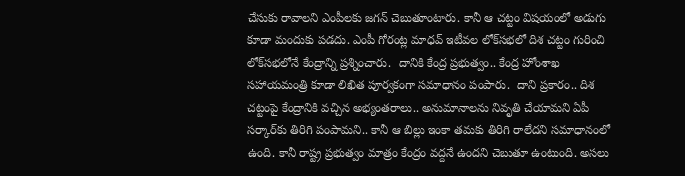చేసుకు రావాలని ఎంపీలకు జగన్ చెబుతూంటారు. కానీ ఆ చట్టం విషయంలో అడుగు కూడా మందుకు పడదు. ఎంపీ గోరంట్ల మాధవ్ ఇటీవల లోక్‌సభలో దిశ చట్టం గురించి లోక్‌సభలోనే కేంద్రాన్ని ప్రశ్నించారు.  దానికి కేంద్ర ప్రభుత్వం.. కేంద్ర హోంశాఖ సహాయమంత్రి కూడా లిఖిత పూర్వకంగా సమాధానం పంపారు.  దాని ప్రకారం.. దిశ చట్టంపై కేంద్రానికి వచ్చిన అభ్యంతరాలు.. అనుమానాలను నివృతి చేయామని ఏపీ సర్కార్‌కు తిరిగి పంపామని.. కానీ ఆ బిల్లు ఇంకా తమకు తిరిగి రాలేదని సమాధానంలో ఉంది. కానీ రాష్ట్ర ప్రభుత్వం మాత్రం కేంద్రం వద్దనే ఉందని చెబుతూ ఉంటుంది. అసలు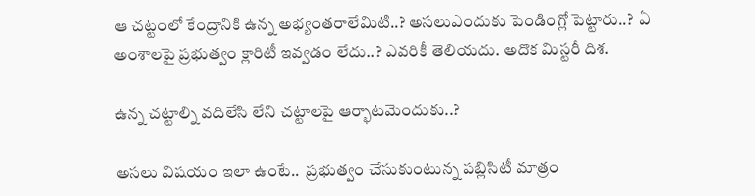ఆ చట్టంలో కేంద్రానికి ఉన్న అభ్యంతరాలేమిటి..? అసలుఎందుకు పెండింగ్లో పెట్టారు..?  ఏ అంశాలపై ప్రభుత్వం క్లారిటీ ఇవ్వడం లేదు..? ఎవరికీ తెలియదు. అదొక మిస్టరీ దిశ.

ఉన్న చట్టాల్ని వదిలేసి లేని చట్టాలపై ఆర్భాటమెందుకు..?

అసలు విషయం ఇలా ఉంటే..  ప్రభుత్వం చేసుకుంటున్న పబ్లిసిటీ మాత్రం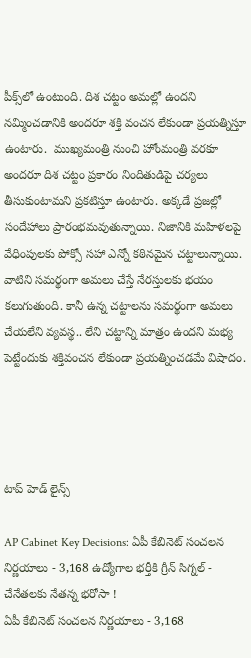పీక్స్‌లో ఉంటుంది. దిశ చట్టం అమల్లో ఉందని నమ్మించడానికి అందరూ శక్తి వంచన లేకుండా ప్రయత్నిస్తూ ఉంటారు.  ముఖ్యమంత్రి నుంచి హోంమంత్రి వరకూ అందరూ దిశ చట్టం ప్రకారం నిందితుడిపై చర్యలు తీసుకుంటామని ప్రకటిస్తూ ఉంటారు. అక్కడే ప్రజల్లో సందేహాలు ప్రారంభమవుతున్నాయి. నిజానికి మహిళలపై వేధింపులకు పోక్సో సహా ఎన్నో కఠినమైన చట్టాలున్నాయి. వాటిని సమర్థంగా అమలు చేస్తే నేరస్తులకు భయం కలుగుతుంది. కానీ ఉన్న చట్టాలను సమర్థంగా అమలు చేయలేని వ్యవస్థ.. లేని చట్టాన్ని మాత్రం ఉందని మభ్య పెట్టేందుకు శక్తివంచన లేకుండా ప్రయత్నించడమే విషాదం.




టాప్ హెడ్ లైన్స్

AP Cabinet Key Decisions: ఏపీ కేబినెట్ సంచలన నిర్ణయాలు - 3,168 ఉద్యోగాల భర్తీకి గ్రీన్ సిగ్నల్ - చేనేతలకు నేతన్న భరోసా !
ఏపీ కేబినెట్ సంచలన నిర్ణయాలు - 3,168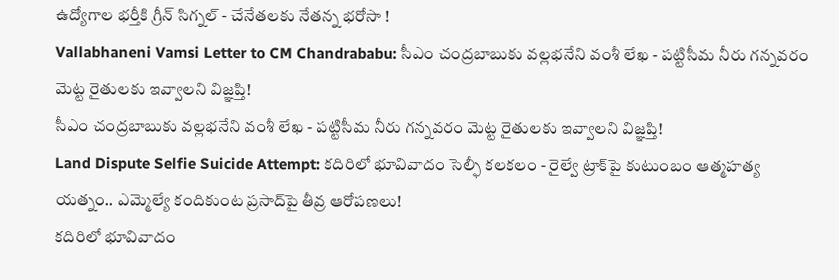ఉద్యోగాల భర్తీకి గ్రీన్ సిగ్నల్ - చేనేతలకు నేతన్న భరోసా !
Vallabhaneni Vamsi Letter to CM Chandrababu: సీఎం చంద్రబాబుకు వల్లభనేని వంశీ లేఖ - పట్టిసీమ నీరు గన్నవరం మెట్ట రైతులకు ఇవ్వాలని విజ్ఞప్తి!
సీఎం చంద్రబాబుకు వల్లభనేని వంశీ లేఖ - పట్టిసీమ నీరు గన్నవరం మెట్ట రైతులకు ఇవ్వాలని విజ్ఞప్తి!
Land Dispute Selfie Suicide Attempt: కదిరిలో భూవివాదం సెల్ఫీ కలకలం - రైల్వే ట్రాక్‌పై కుటుంబం ఆత్మహత్య యత్నం.. ఎమ్మెల్యే కందికుంట ప్రసాద్‌పై తీవ్ర ఆరోపణలు!
కదిరిలో భూవివాదం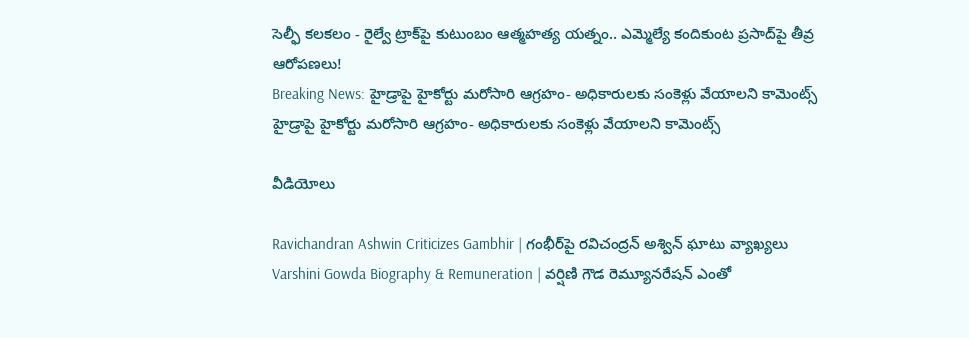సెల్ఫీ కలకలం - రైల్వే ట్రాక్‌పై కుటుంబం ఆత్మహత్య యత్నం.. ఎమ్మెల్యే కందికుంట ప్రసాద్‌పై తీవ్ర ఆరోపణలు!
Breaking News: హైడ్రాపై హైకోర్టు మరోసారి ఆగ్రహం- అధికారులకు సంకెళ్లు వేయాలని కామెంట్స్
హైడ్రాపై హైకోర్టు మరోసారి ఆగ్రహం- అధికారులకు సంకెళ్లు వేయాలని కామెంట్స్

వీడియోలు

Ravichandran Ashwin Criticizes Gambhir | గంభీర్‌పై రవిచంద్రన్ అశ్విన్ ఘాటు వ్యాఖ్యలు
Varshini Gowda Biography & Remuneration | వర్షిణి గౌడ రెమ్యూనరేషన్ ఎంతో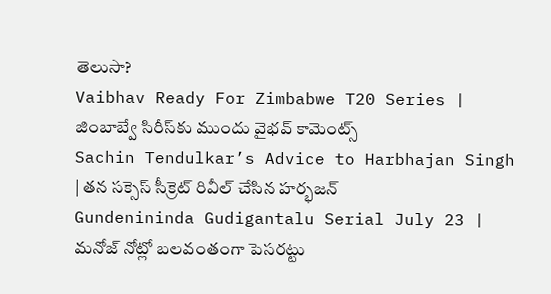తెలుసా?
Vaibhav Ready For Zimbabwe T20 Series | జింబాబ్వే సిరీస్‌కు ముందు వైభవ్ కామెంట్స్
Sachin Tendulkar’s Advice to Harbhajan Singh | తన సక్సెస్ సీక్రెట్ రివీల్ చేసిన హర్భజన్
Gundenininda Gudigantalu Serial July 23 | మనోజ్ నోట్లో బలవంతంగా పెసరట్టు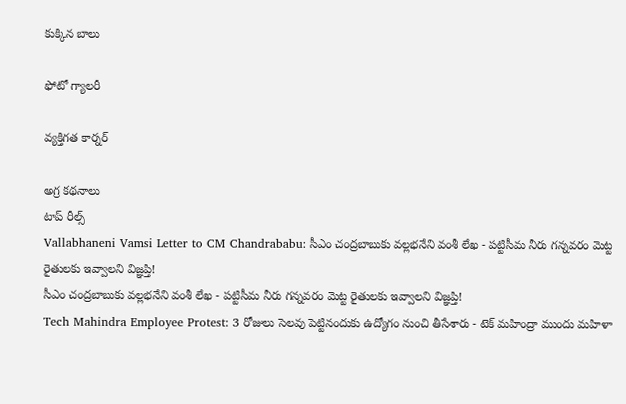కుక్కిన బాలు

ఫోటో గ్యాలరీ

వ్యక్తిగత కార్నర్

అగ్ర కథనాలు
టాప్ రీల్స్
Vallabhaneni Vamsi Letter to CM Chandrababu: సీఎం చంద్రబాబుకు వల్లభనేని వంశీ లేఖ - పట్టిసీమ నీరు గన్నవరం మెట్ట రైతులకు ఇవ్వాలని విజ్ఞప్తి!
సీఎం చంద్రబాబుకు వల్లభనేని వంశీ లేఖ - పట్టిసీమ నీరు గన్నవరం మెట్ట రైతులకు ఇవ్వాలని విజ్ఞప్తి!
Tech Mahindra Employee Protest: 3 రోజులు సెలవు పెట్టినందుకు ఉద్యోగం నుంచి తీసేశారు - టెక్ మహింద్రా ముందు మహిళా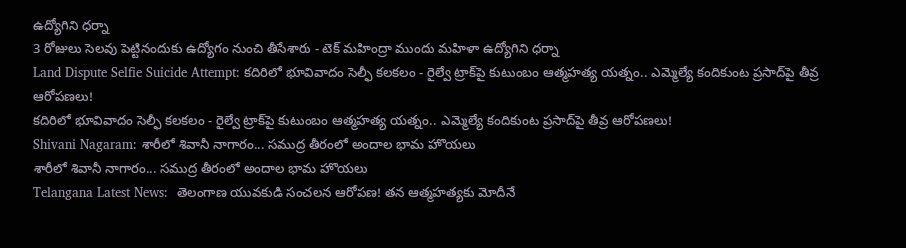ఉద్యోగిని ధర్నా
3 రోజులు సెలవు పెట్టినందుకు ఉద్యోగం నుంచి తీసేశారు - టెక్ మహింద్రా ముందు మహిళా ఉద్యోగిని ధర్నా
Land Dispute Selfie Suicide Attempt: కదిరిలో భూవివాదం సెల్ఫీ కలకలం - రైల్వే ట్రాక్‌పై కుటుంబం ఆత్మహత్య యత్నం.. ఎమ్మెల్యే కందికుంట ప్రసాద్‌పై తీవ్ర ఆరోపణలు!
కదిరిలో భూవివాదం సెల్ఫీ కలకలం - రైల్వే ట్రాక్‌పై కుటుంబం ఆత్మహత్య యత్నం.. ఎమ్మెల్యే కందికుంట ప్రసాద్‌పై తీవ్ర ఆరోపణలు!
Shivani Nagaram: శారీలో శివానీ నాగారం... సముద్ర తీరంలో అందాల భామ హొయలు
శారీలో శివానీ నాగారం... సముద్ర తీరంలో అందాల భామ హొయలు
Telangana Latest News:  తెలంగాణ యువకుడి సంచలన ఆరోపణ! తన ఆత్మహత్యకు మోదీనే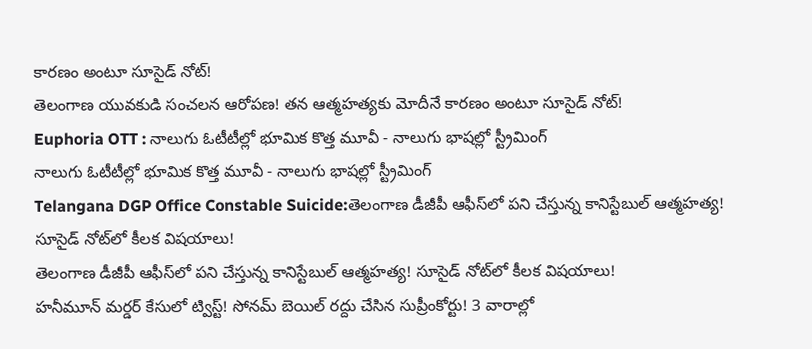కారణం అంటూ సూసైడ్ నోట్!
తెలంగాణ యువకుడి సంచలన ఆరోపణ! తన ఆత్మహత్యకు మోదీనే కారణం అంటూ సూసైడ్ నోట్!
Euphoria OTT : నాలుగు ఓటీటీల్లో భూమిక కొత్త మూవీ - నాలుగు భాషల్లో స్ట్రీమింగ్
నాలుగు ఓటీటీల్లో భూమిక కొత్త మూవీ - నాలుగు భాషల్లో స్ట్రీమింగ్
Telangana DGP Office Constable Suicide:తెలంగాణ డీజీపీ ఆఫీస్‌లో పని చేస్తున్న కానిస్టేబుల్ ఆత్మహత్య! సూసైడ్‌ నోట్‌లో కీలక విషయాలు!
తెలంగాణ డీజీపీ ఆఫీస్‌లో పని చేస్తున్న కానిస్టేబుల్ ఆత్మహత్య! సూసైడ్‌ నోట్‌లో కీలక విషయాలు!
హనీమూన్ మర్డర్ కేసులో ట్విస్ట్! సోనమ్‌ బెయిల్ రద్దు చేసిన సుప్రీంకోర్టు! 3 వారాల్లో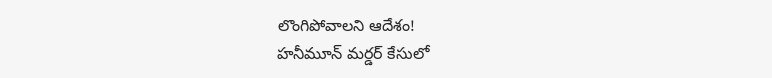లొంగిపోవాలని ఆదేశం!
హనీమూన్ మర్డర్ కేసులో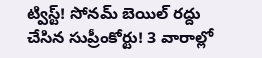ట్విస్ట్! సోనమ్‌ బెయిల్ రద్దు చేసిన సుప్రీంకోర్టు! 3 వారాల్లో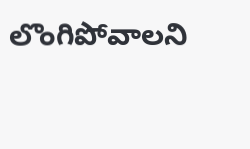లొంగిపోవాలని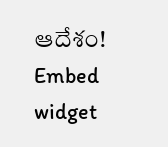ఆదేశం!
Embed widget